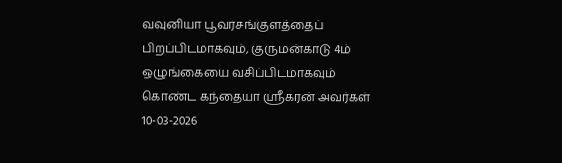வவுனியா பூவரசங்குளத்தைப் பிறப்பிடமாகவும், குருமன்காடு 4ம் ஒழுங்கையை வசிப்பிடமாகவும் கொண்ட கந்தையா ஸ்ரீகரன் அவர்கள் 10-03-2026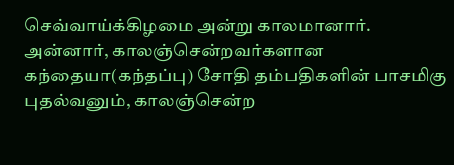செவ்வாய்க்கிழமை அன்று காலமானார்.
அன்னார், காலஞ்சென்றவர்களான கந்தையா(கந்தப்பு) சோதி தம்பதிகளின் பாசமிகு புதல்வனும், காலஞ்சென்ற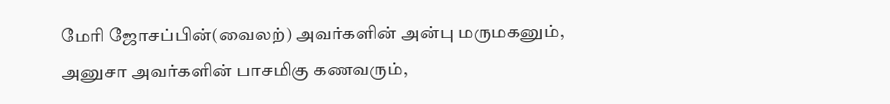மேரி ஜோசப்பின்(வைலற்) அவர்களின் அன்பு மருமகனும்,
அனுசா அவர்களின் பாசமிகு கணவரும்,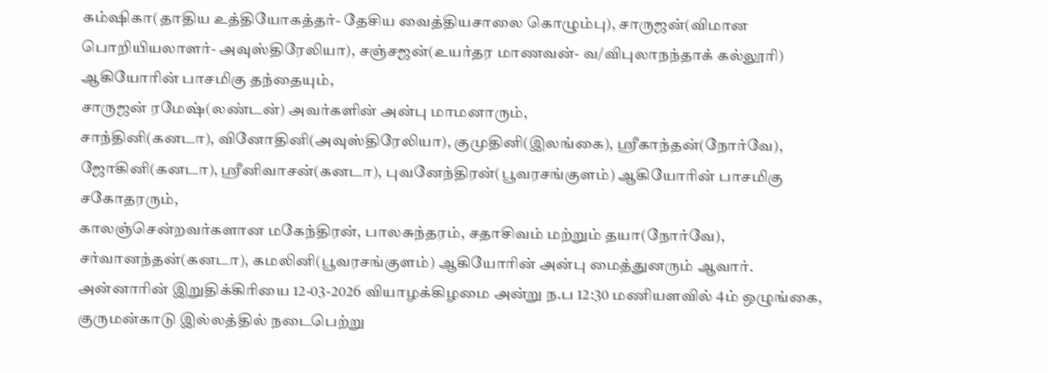கம்ஷிகா(தாதிய உத்தியோகத்தர்- தேசிய வைத்தியசாலை கொழும்பு), சாருஜன்(விமான பொறியியலாளர்- அவுஸ்திரேலியா), சஞ்சஜன்(உயர்தர மாணவன்- வ/விபுலாநந்தாக் கல்லூரி) ஆகியோரின் பாசமிகு தந்தையும்,
சாருஜன் ரமேஷ்(லண்டன்) அவர்களின் அன்பு மாமனாரும்,
சாந்தினி(கனடா), வினோதினி(அவுஸ்திரேலியா), குமுதினி(இலங்கை), ஶ்ரீகாந்தன்(நோர்வே), ஜோகினி(கனடா), ஶ்ரீனிவாசன்(கனடா), புவனேந்திரன்(பூவரசங்குளம்) ஆகியோரின் பாசமிகு சகோதரரும்,
காலஞ்சென்றவர்களான மகேந்திரன், பாலசுந்தரம், சதாசிவம் மற்றும் தயா(நோர்வே), சர்வானந்தன்(கனடா), கமலினி(பூவரசங்குளம்) ஆகியோரின் அன்பு மைத்துனரும் ஆவார்.
அன்னாரின் இறுதிக்கிரியை 12-03-2026 வியாழக்கிழமை அன்று ந.ப 12:30 மணியளவில் 4ம் ஒழுங்கை, குருமன்காடு இல்லத்தில் நடைபெற்று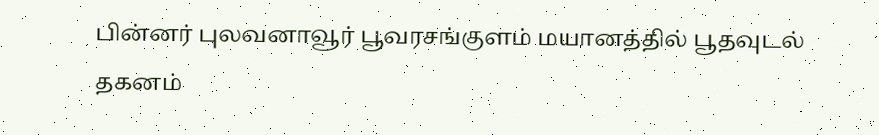பின்னர் புலவனாவூர் பூவரசங்குளம் மயானத்தில் பூதவுடல் தகனம்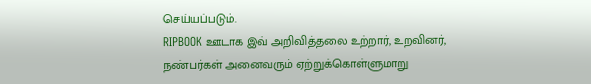செய்யப்படும்.
RIPBOOK ஊடாக இவ் அறிவித்தலை உற்றார், உறவினர், நண்பர்கள் அனைவரும் ஏற்றுக்கொள்ளுமாறு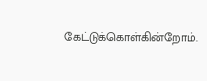கேட்டுக்கொள்கின்றோம்.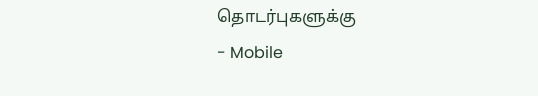தொடர்புகளுக்கு
- Mobile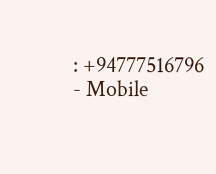: +94777516796
- Mobile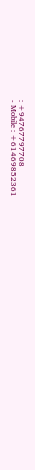: +94767797708
- Mobile : +61469852361